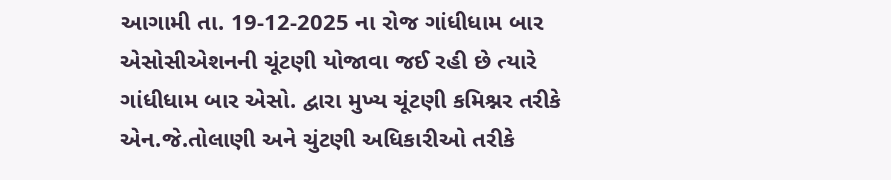આગામી તા. 19-12-2025 ના રોજ ગાંધીધામ બાર એસોસીએશનની ચૂંટણી યોજાવા જઈ રહી છે ત્યારે ગાંધીધામ બાર એસો. દ્વારા મુખ્ય ચૂંટણી કમિશ્નર તરીકે એન.જે.તોલાણી અને ચુંટણી અધિકારીઓ તરીકે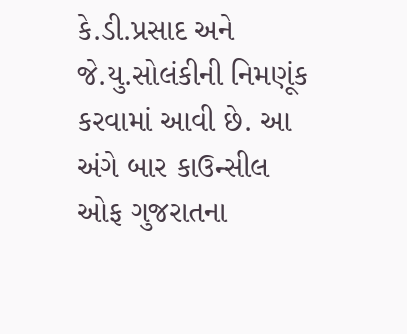કે.ડી.પ્રસાદ અને જે.યુ.સોલંકીની નિમણૂંક કરવામાં આવી છે. આ અંગે બાર કાઉન્સીલ ઓફ ગુજરાતના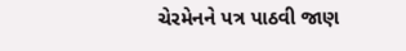ચેરમેનને પત્ર પાઠવી જાણ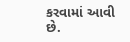કરવામાં આવી છે.